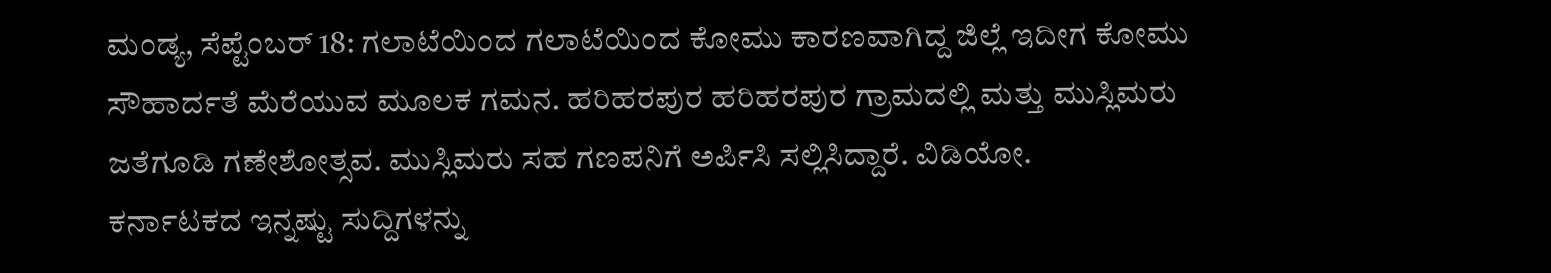ಮಂಡ್ಯ, ಸೆಪ್ಟೆಂಬರ್ 18: ಗಲಾಟೆಯಿಂದ ಗಲಾಟೆಯಿಂದ ಕೋಮು ಕಾರಣವಾಗಿದ್ದ ಜಿಲ್ಲೆ ಇದೀಗ ಕೋಮು ಸೌಹಾರ್ದತೆ ಮೆರೆಯುವ ಮೂಲಕ ಗಮನ. ಹರಿಹರಪುರ ಹರಿಹರಪುರ ಗ್ರಾಮದಲ್ಲಿ ಮತ್ತು ಮುಸ್ಲಿಮರು ಜತೆಗೂಡಿ ಗಣೇಶೋತ್ಸವ. ಮುಸ್ಲಿಮರು ಸಹ ಗಣಪನಿಗೆ ಅರ್ಪಿಸಿ ಸಲ್ಲಿಸಿದ್ದಾರೆ. ವಿಡಿಯೋ.
ಕರ್ನಾಟಕದ ಇನ್ನಷ್ಟು ಸುದ್ದಿಗಳನ್ನು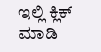ಇಲ್ಲಿ ಕ್ಲಿಕ್ ಮಾಡಿ